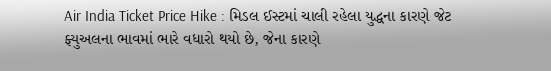Air India Ticket Price Hike : મિડલ ઈસ્ટમાં ચાલી રહેલા યુદ્ધના કારણે જેટ ફ્યુઅલના ભાવમાં ભારે વધારો થયો છે, જેના કારણે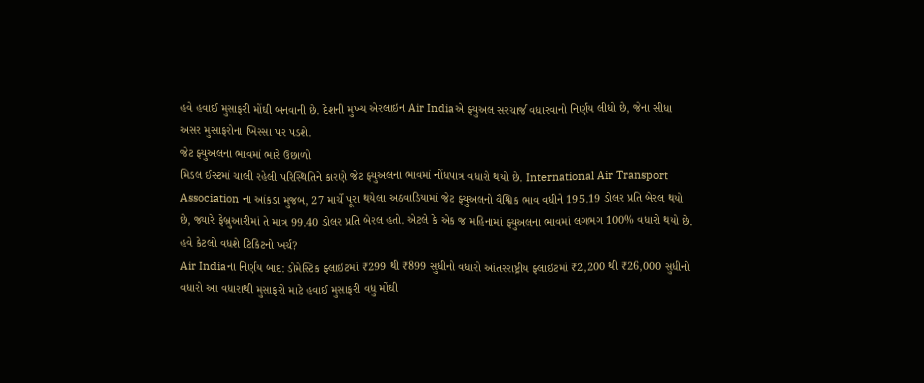હવે હવાઈ મુસાફરી મોંઘી બનવાની છે. દેશની મુખ્ય એરલાઇન Air Indiaએ ફ્યુઅલ સરચાર્જ વધારવાનો નિર્ણય લીધો છે, જેના સીધા અસર મુસાફરોના ખિસ્સા પર પડશે.
જેટ ફ્યુઅલના ભાવમાં ભારે ઉછાળો
મિડલ ઈસ્ટમાં ચાલી રહેલી પરિસ્થિતિને કારણે જેટ ફ્યુઅલના ભાવમાં નોંધપાત્ર વધારો થયો છે. International Air Transport Association ના આંકડા મુજબ, 27 માર્ચે પૂરા થયેલા અઠવાડિયામાં જેટ ફ્યુઅલનો વૈશ્વિક ભાવ વધીને 195.19 ડોલર પ્રતિ બેરલ થયો છે, જ્યારે ફેબ્રુઆરીમાં તે માત્ર 99.40 ડોલર પ્રતિ બેરલ હતો. એટલે કે એક જ મહિનામાં ફ્યુઅલના ભાવમાં લગભગ 100% વધારો થયો છે.
હવે કેટલો વધશે ટિકિટનો ખર્ચ?
Air Indiaના નિર્ણય બાદ: ડોમેસ્ટિક ફ્લાઇટમાં ₹299 થી ₹899 સુધીનો વધારો આંતરરાષ્ટ્રીય ફ્લાઇટમાં ₹2,200 થી ₹26,000 સુધીનો વધારો આ વધારાથી મુસાફરો માટે હવાઈ મુસાફરી વધુ મોંઘી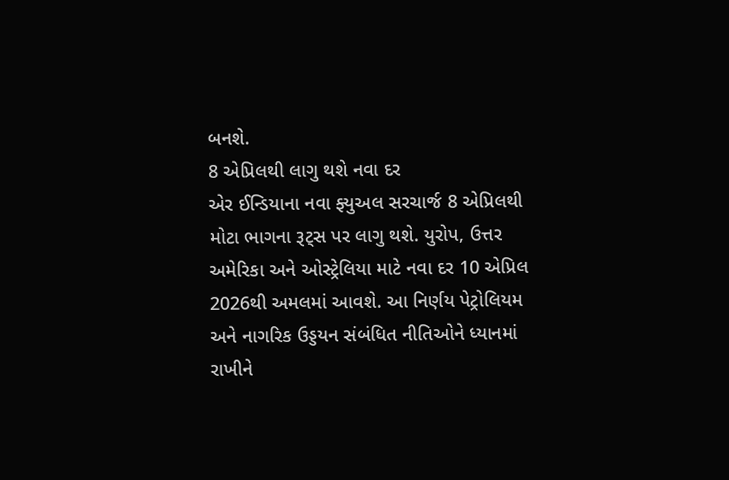બનશે.
8 એપ્રિલથી લાગુ થશે નવા દર
એર ઈન્ડિયાના નવા ફ્યુઅલ સરચાર્જ 8 એપ્રિલથી મોટા ભાગના રૂટ્સ પર લાગુ થશે. યુરોપ, ઉત્તર અમેરિકા અને ઓસ્ટ્રેલિયા માટે નવા દર 10 એપ્રિલ 2026થી અમલમાં આવશે. આ નિર્ણય પેટ્રોલિયમ અને નાગરિક ઉડ્ડયન સંબંધિત નીતિઓને ધ્યાનમાં રાખીને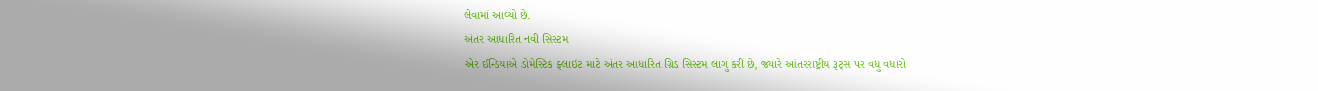લેવામાં આવ્યો છે.
અંતર આધારિત નવી સિસ્ટમ
એર ઈન્ડિયાએ ડોમેસ્ટિક ફ્લાઇટ માટે અંતર આધારિત ગ્રિડ સિસ્ટમ લાગુ કરી છે, જ્યારે આંતરરાષ્ટ્રીય રૂટ્સ પર વધુ વધારો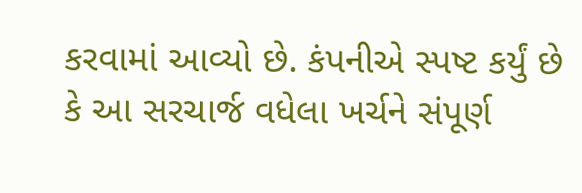કરવામાં આવ્યો છે. કંપનીએ સ્પષ્ટ કર્યું છે કે આ સરચાર્જ વધેલા ખર્ચને સંપૂર્ણ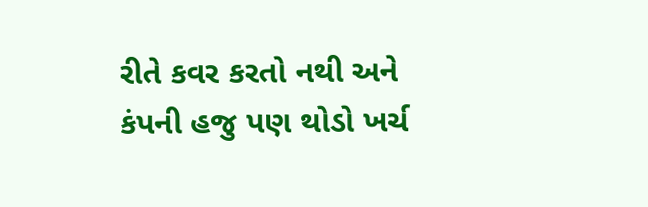રીતે કવર કરતો નથી અને કંપની હજુ પણ થોડો ખર્ચ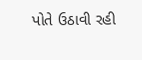પોતે ઉઠાવી રહી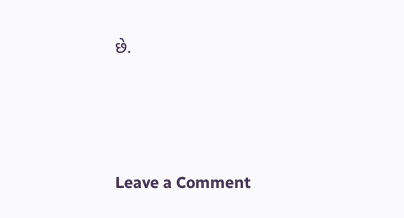છે.




Leave a Comment